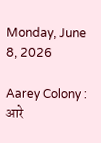Monday, June 8, 2026

Aarey Colony : आरे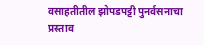वसाहतीतील झोपडपट्टी पुनर्वसनाचा प्रस्ताव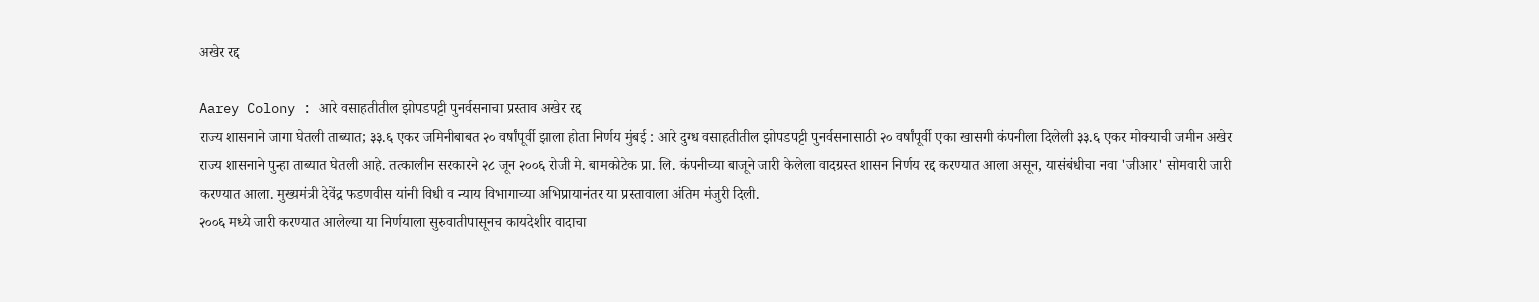अखेर रद्द

Aarey Colony : आरे वसाहतीतील झोपडपट्टी पुनर्वसनाचा प्रस्ताव अखेर रद्द
राज्य शासनाने जागा घेतली ताब्यात; ३३.६ एकर जमिनीबाबत २० वर्षांपूर्वी झाला होता निर्णय मुंबई : आरे दुग्ध वसाहतीतील झोपडपट्टी पुनर्वसनासाठी २० वर्षांपूर्वी एका खासगी कंपनीला दिलेली ३३.६ एकर मोक्याची जमीन अखेर राज्य शासनाने पुन्हा ताब्यात घेतली आहे. तत्कालीन सरकारने २८ जून २००६ रोजी मे. बामकोटेक प्रा. लि. कंपनीच्या बाजूने जारी केलेला वादग्रस्त शासन निर्णय रद्द करण्यात आला असून, यासंबंधीचा नवा 'जीआर' सोमवारी जारी करण्यात आला. मुख्यमंत्री देवेंद्र फडणवीस यांनी विधी व न्याय विभागाच्या अभिप्रायानंतर या प्रस्तावाला अंतिम मंजुरी दिली.
२००६ मध्ये जारी करण्यात आलेल्या या निर्णयाला सुरुवातीपासूनच कायदेशीर वादाचा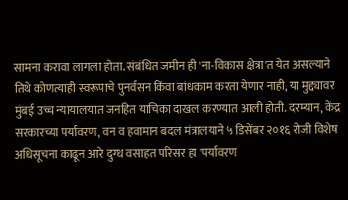सामना करावा लागला होता. संबंधित जमीन ही 'ना-विकास क्षेत्रा'त येत असल्याने तिथे कोणत्याही स्वरूपाचे पुनर्वसन किंवा बांधकाम करता येणार नाही, या मुद्द्यावर मुंबई उच्च न्यायालयात जनहित याचिका दाखल करण्यात आली होती. दरम्यान, केंद्र सरकारच्या पर्यावरण, वन व हवामान बदल मंत्रालयाने ५ डिसेंबर २०१६ रोजी विशेष अधिसूचना काढून आरे दुग्ध वसाहत परिसर हा 'पर्यावरण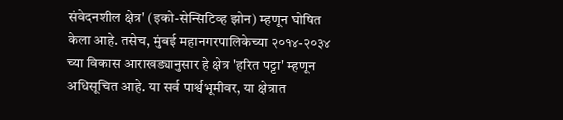संवेदनशील क्षेत्र' (इको-सेन्सिटिव्ह झोन) म्हणून घोषित केला आहे. तसेच, मुंबई महानगरपालिकेच्या २०१४-२०३४ च्या विकास आराखड्यानुसार हे क्षेत्र 'हरित पट्टा' म्हणून अधिसूचित आहे. या सर्व पार्श्वभूमीवर, या क्षेत्रात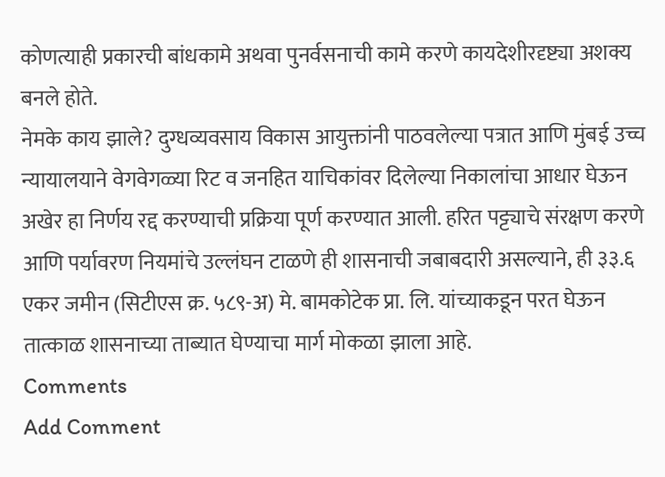कोणत्याही प्रकारची बांधकामे अथवा पुनर्वसनाची कामे करणे कायदेशीरदृष्ट्या अशक्य बनले होते.
नेमके काय झाले? दुग्धव्यवसाय विकास आयुक्तांनी पाठवलेल्या पत्रात आणि मुंबई उच्च न्यायालयाने वेगवेगळ्या रिट व जनहित याचिकांवर दिलेल्या निकालांचा आधार घेऊन अखेर हा निर्णय रद्द करण्याची प्रक्रिया पूर्ण करण्यात आली. हरित पट्ट्याचे संरक्षण करणे आणि पर्यावरण नियमांचे उल्लंघन टाळणे ही शासनाची जबाबदारी असल्याने, ही ३३.६ एकर जमीन (सिटीएस क्र. ५८९-अ) मे. बामकोटेक प्रा. लि. यांच्याकडून परत घेऊन तात्काळ शासनाच्या ताब्यात घेण्याचा मार्ग मोकळा झाला आहे.
Comments
Add Comment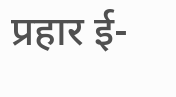प्रहार ई-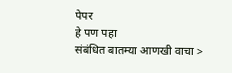पेपर
हे पण पहा
संबंधित बातम्या आणखी वाचा >